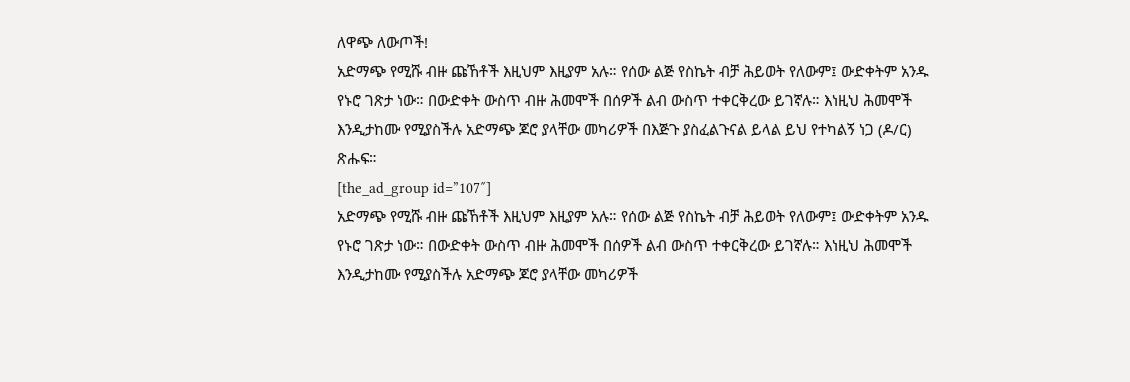ለዋጭ ለውጦች!
አድማጭ የሚሹ ብዙ ጩኸቶች እዚህም እዚያም አሉ። የሰው ልጅ የስኬት ብቻ ሕይወት የለውም፤ ውድቀትም አንዱ የኑሮ ገጽታ ነው። በውድቀት ውስጥ ብዙ ሕመሞች በሰዎች ልብ ውስጥ ተቀርቅረው ይገኛሉ። እነዚህ ሕመሞች እንዲታከሙ የሚያስችሉ አድማጭ ጆሮ ያላቸው መካሪዎች በእጅጉ ያስፈልጉናል ይላል ይህ የተካልኝ ነጋ (ዶ/ር) ጽሑፍ።
[the_ad_group id=”107″]
አድማጭ የሚሹ ብዙ ጩኸቶች እዚህም እዚያም አሉ። የሰው ልጅ የስኬት ብቻ ሕይወት የለውም፤ ውድቀትም አንዱ የኑሮ ገጽታ ነው። በውድቀት ውስጥ ብዙ ሕመሞች በሰዎች ልብ ውስጥ ተቀርቅረው ይገኛሉ። እነዚህ ሕመሞች እንዲታከሙ የሚያስችሉ አድማጭ ጆሮ ያላቸው መካሪዎች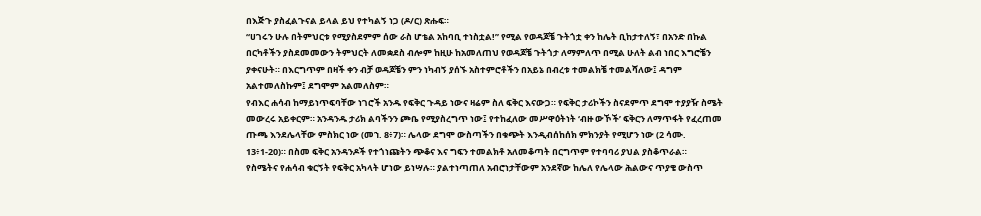በእጅጉ ያስፈልጉናል ይላል ይህ የተካልኝ ነጋ (ዶ/ር) ጽሑፍ።
“ሀገሩን ሁሉ በትምህርቱ የሚያስደምም ሰው ራስ ሆቴል አከባቢ ተነስቷል!” የሚል የወዳጆቼ ጉትጎቷ ቀን ከሌት ቢከታተለኝ፣ በአንድ በኩል በርካቶችን ያስደመመውን ትምህርት ለመቋደስ ብሎም ከዚሁ ከአመለጠህ የወዳጆቼ ጉትጎታ ለማምለጥ በሚል ሁለት ልብ ነበር እግሮቼን ያቀናሁት። በእርግጥም በዛች ቀን ብቻ ወዳጆቼን ምን ነካብኝ ያሰኙ አስተምሮቶችን በአይኔ በብረቱ ተመልክቼ ተመልሻለው፤ ዳግም አልተመለስኩም፤ ደግሞም አልመለስም።
የብእር ሐሳብ ከማይነጥፍባቸው ነገሮች አንዱ የፍቅር ጉዳይ ነውና ዛሬም ስለ ፍቅር እናውጋ። የፍቅር ታሪኮችን ስናደምጥ ደግሞ ተያያዥ ስሜት መውረሩ አይቀርም። አንዳንዱ ታሪክ ልባችንን ጮቤ የሚያስረግጥ ነው፤ የተከፈለው መሥዋዕትነት ‘ብዙ ውኾች’ ፍቅርን ለማጥፋት የፈረጠመ ጡጫ እንደሌላቸው ምስክር ነው (መኀ. 8፥7)። ሌላው ደግሞ ውስጣችን በቁጭት እንዲብሰከሰክ ምክንያት የሚሆን ነው (2 ሳሙ. 13፥1-20)። በስመ ፍቅር አንዳንዶች የተጎነጩትን ጭቆና እና ግፍን ተመልክቶ አለመቆጣት በርግጥም የተባባሪ ያህል ያስቆጥራል።
የስሜትና የሐሳብ ቁርኝት የፍቅር አካላት ሆነው ይነሣሉ። ያልተነጣጠለ አብሮነታቸውም አንደኛው ከሌለ የሌላው ሕልውና ጥያቄ ውስጥ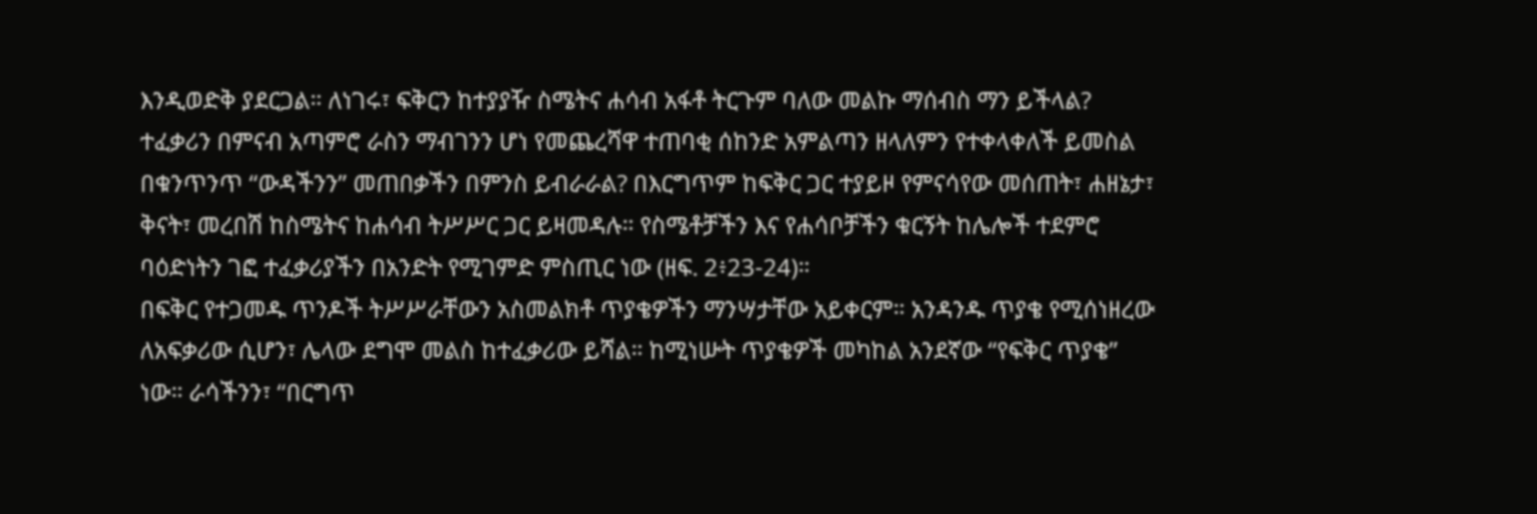እንዲወድቅ ያደርጋል። ለነገሩ፣ ፍቅርን ከተያያዥ ስሜትና ሐሳብ አፋቶ ትርጉም ባለው መልኩ ማሰብስ ማን ይችላል? ተፈቃሪን በምናብ አጣምሮ ራስን ማብገንን ሆነ የመጨረሻዋ ተጠባቂ ሰከንድ አምልጣን ዘላለምን የተቀላቀለች ይመስል በቁንጥንጥ “ውዳችንን” መጠበቃችን በምንስ ይብራራል? በእርግጥም ከፍቅር ጋር ተያይዞ የምናሳየው መሰጠት፣ ሐዘኔታ፣ ቅናት፣ መረበሽ ከስሜትና ከሐሳብ ትሥሥር ጋር ይዛመዳሉ። የስሜቶቻችን እና የሐሳቦቻችን ቁርኝት ከሌሎች ተደምሮ ባዕድነትን ገፎ ተፈቃሪያችን በአንድት የሚገምድ ምስጢር ነው (ዘፍ. 2፥23-24)።
በፍቅር የተጋመዱ ጥንዶች ትሥሥራቸውን አስመልክቶ ጥያቄዎችን ማንሣታቸው አይቀርም። አንዳንዱ ጥያቄ የሚሰነዘረው ለአፍቃሪው ሲሆን፣ ሌላው ደግሞ መልስ ከተፈቃሪው ይሻል። ከሚነሡት ጥያቄዎች መካከል አንደኛው “የፍቅር ጥያቄ” ነው። ራሳችንን፣ “በርግጥ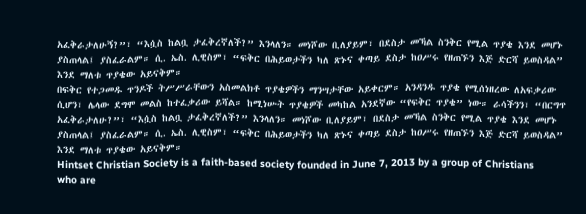አፈቅራታለሁኝ?”፣ “እሷስ ከልቧ ታፈቅረኛለች?” እንላለን። መነሾው ቢለያይም፣ በደስታ መኻል ስንቅር የሚል ጥያቄ እንደ መሆኑ ያስጠላል፤ ያስፈራልም። ሲ. ኤስ. ሊዊስም፣ “ፍቅር በሕይወታችን ካለ ጽኑና ቀጣይ ደስታ ከዐሥሩ የዘጠኙን እጅ ድርሻ ይወስዳል” እንደ ማለቱ ጥያቄው አይናቅም።
በፍቅር የተጋመዱ ጥንዶች ትሥሥራቸውን አስመልክቶ ጥያቄዎችን ማንሣታቸው አይቀርም። አንዳንዱ ጥያቄ የሚሰነዘረው ለአፍቃሪው ሲሆን፣ ሌላው ደግሞ መልስ ከተፈቃሪው ይሻል። ከሚነሡት ጥያቄዎች መካከል አንደኛው “የፍቅር ጥያቄ” ነው። ራሳችንን፣ “በርግጥ አፈቅራታለሁ?”፣ “እሷስ ከልቧ ታፈቅረኛለች?” እንላለን። መነሾው ቢለያይም፣ በደስታ መኻል ስንቅር የሚል ጥያቄ እንደ መሆኑ ያስጠላል፤ ያስፈራልም። ሲ. ኤስ. ሊዊስም፣ “ፍቅር በሕይወታችን ካለ ጽኑና ቀጣይ ደስታ ከዐሥሩ የዘጠኙን እጅ ድርሻ ይወስዳል” እንደ ማለቱ ጥያቄው አይናቅም።
Hintset Christian Society is a faith-based society founded in June 7, 2013 by a group of Christians who are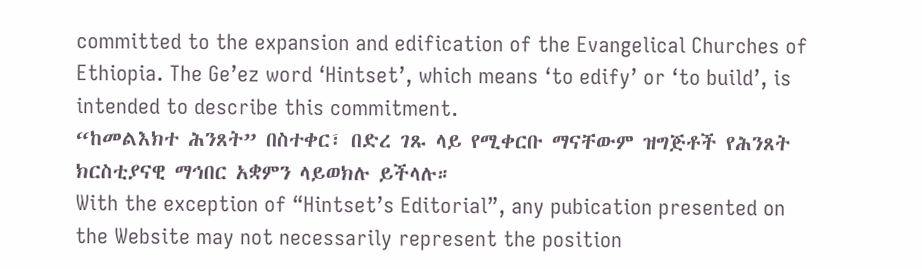committed to the expansion and edification of the Evangelical Churches of Ethiopia. The Ge’ez word ‘Hintset’, which means ‘to edify’ or ‘to build’, is intended to describe this commitment.
“ከመልእክተ ሕንጸት” በስተቀር፣ በድረ ገጹ ላይ የሚቀርቡ ማናቸውም ዝግጅቶች የሕንጸት ክርስቲያናዊ ማኅበር አቋምን ላይወክሉ ይችላሉ።
With the exception of “Hintset’s Editorial”, any pubication presented on the Website may not necessarily represent the position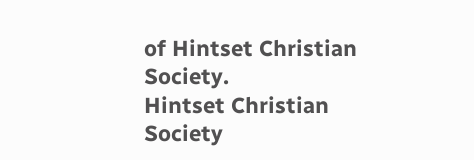of Hintset Christian Society.
Hintset Christian Society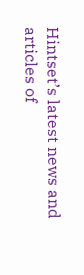Hintset’s latest news and articles of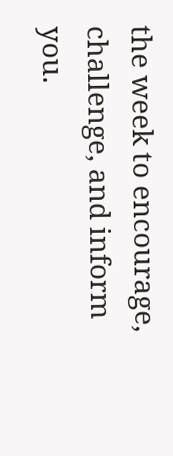the week to encourage, challenge, and inform you.